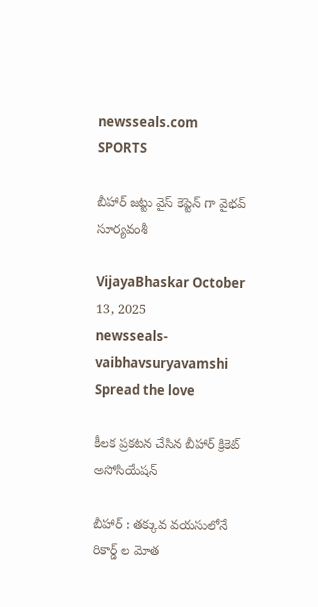newsseals.com
SPORTS

బీహార్ జ‌ట్టు వైస్ కెప్టెన్ గా వైభ‌వ్ సూర్య‌వంశీ

VijayaBhaskar October 13, 2025
newsseals-vaibhavsuryavamshi
Spread the love

కీల‌క ప్ర‌క‌ట‌న చేసిన బీహార్ క్రికెట్ అసోసియేష‌న్

బీహార్ : త‌క్కువ వ‌య‌సులోనే రికార్డ్ ల మోత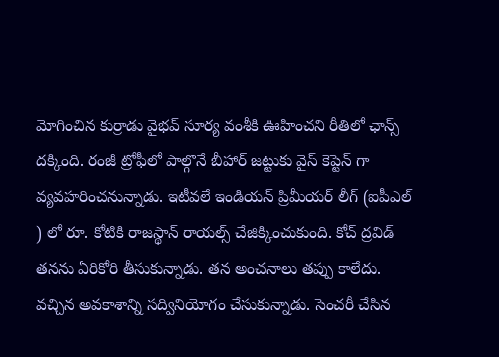మోగించిన కుర్రాడు వైభ‌వ్ సూర్య వంశీకి ఊహించ‌ని రీతిలో ఛాన్స్ ద‌క్కింది. రంజీ ట్రోఫీలో పాల్గొనే బీహార్ జ‌ట్టుకు వైస్ కెప్టెన్ గా వ్య‌వ‌హ‌రించ‌నున్నాడు. ఇటీవ‌లే ఇండియ‌న్ ప్రిమీయ‌ర్ లీగ్ (ఐపీఎల్ ) లో రూ. కోటికి రాజ‌స్థాన్ రాయ‌ల్స్ చేజిక్కించుకుంది. కోచ్ ద్ర‌విడ్ త‌న‌ను ఏరికోరి తీసుకున్నాడు. త‌న అంచ‌నాలు త‌ప్పు కాలేదు. వ‌చ్చిన అవ‌కాశాన్ని స‌ద్వినియోగం చేసుకున్నాడు. సెంచ‌రీ చేసిన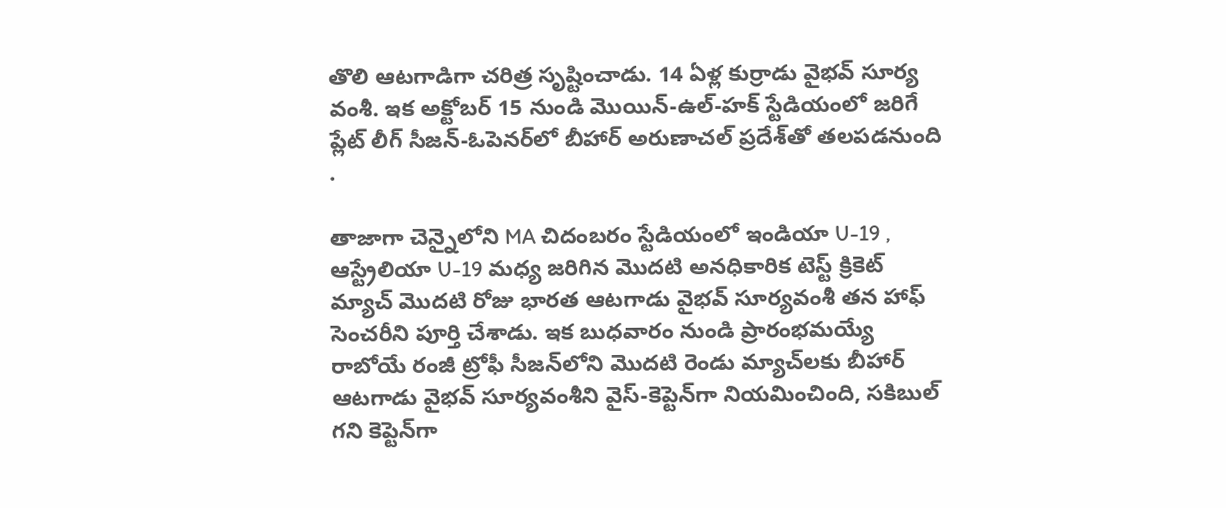తొలి ఆట‌గాడిగా చ‌రిత్ర సృష్టించాడు. 14 ఏళ్ల కుర్రాడు వైభ‌వ్ సూర్య వంశీ. ఇక అక్టోబర్ 15 నుండి మొయిన్-ఉల్-హక్ స్టేడియంలో జరిగే ప్లేట్ లీగ్ సీజన్-ఓపెనర్‌లో బీహార్ అరుణాచల్ ప్రదేశ్‌తో తలపడనుంది .

తాజాగా చెన్నైలోని MA చిదంబరం స్టేడియంలో ఇండియా U-19 , ఆస్ట్రేలియా U-19 మధ్య జరిగిన మొదటి అనధికారిక టెస్ట్ క్రికెట్ మ్యాచ్ మొదటి రోజు భారత ఆటగాడు వైభవ్ సూర్యవంశీ తన హాఫ్ సెంచ‌రీని పూర్తి చేశాడు. ఇక బుధవారం నుండి ప్రారంభమయ్యే రాబోయే రంజీ ట్రోఫీ సీజన్‌లోని మొదటి రెండు మ్యాచ్‌లకు బీహార్ ఆట‌గాడు వైభవ్ సూర్యవంశీని వైస్-కెప్టెన్‌గా నియమించింది, సకిబుల్ గని కెప్టెన్‌గా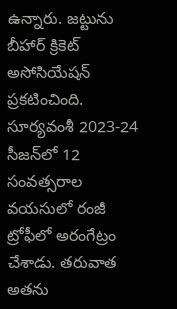ఉన్నారు. జట్టును బీహార్ క్రికెట్ అసోసియేషన్ ప్రకటించింది. సూర్యవంశీ 2023-24 సీజన్‌లో 12 సంవత్సరాల వయసులో రంజీ ట్రోఫీలో అరంగేట్రం చేశాడు. తరువాత అతను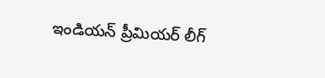ఇండియన్ ప్రీమియర్ లీగ్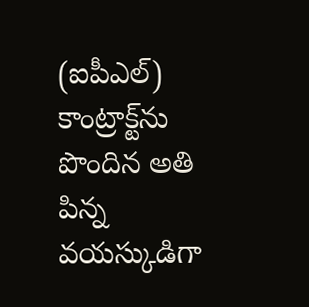(ఐపీఎల్) కాంట్రాక్ట్‌ను పొందిన అతి పిన్న వయస్కుడిగా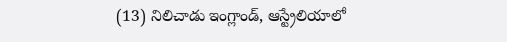(13) నిలిచాడు ఇంగ్లాండ్, ఆస్ట్రేలియాలో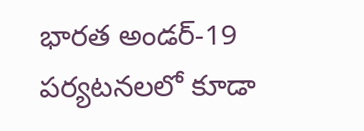భారత అండర్-19 పర్యటనలలో కూడా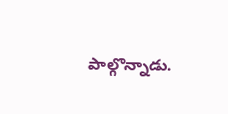పాల్గొన్నాడు.